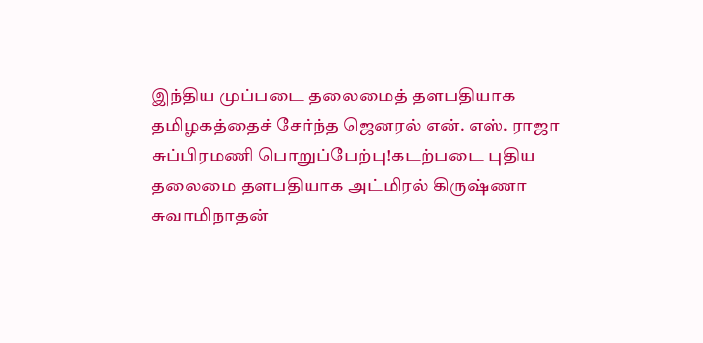இந்திய முப்படை தலைமைத் தளபதியாக தமிழகத்தைச் சேர்ந்த ஜெனரல் என். எஸ். ராஜா சுப்பிரமணி பொறுப்பேற்பு!கடற்படை புதிய தலைமை தளபதியாக அட்மிரல் கிருஷ்ணா சுவாமிநாதன்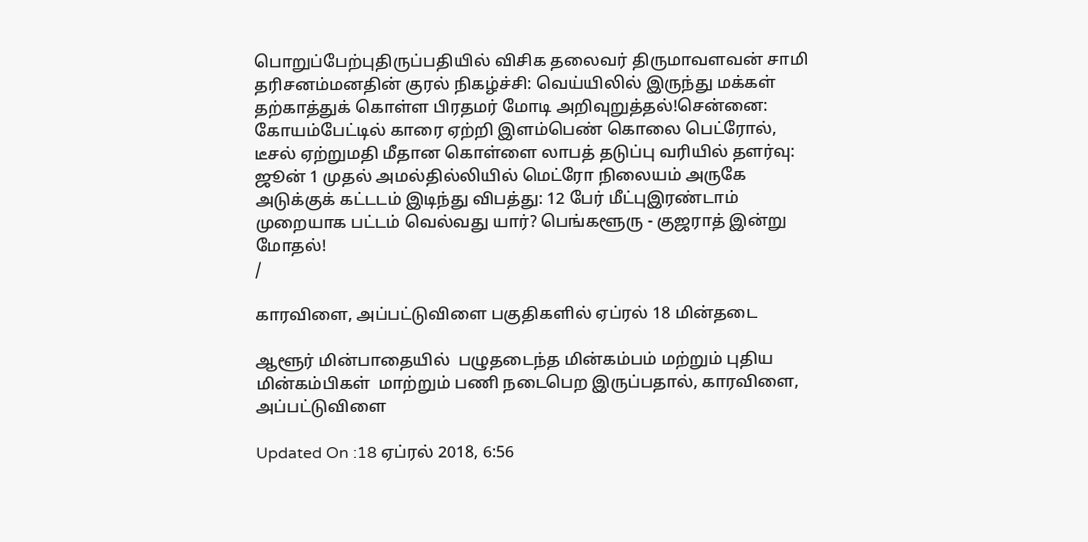பொறுப்பேற்புதிருப்பதியில் விசிக தலைவர் திருமாவளவன் சாமி தரிசனம்மனதின் குரல் நிகழ்ச்சி: வெய்யிலில் இருந்து மக்கள் தற்காத்துக் கொள்ள பிரதமர் மோடி அறிவுறுத்தல்!சென்னை: கோயம்பேட்டில் காரை ஏற்றி இளம்பெண் கொலை பெட்ரோல், டீசல் ஏற்றுமதி மீதான கொள்ளை லாபத் தடுப்பு வரியில் தளர்வு: ஜூன் 1 முதல் அமல்தில்லியில் மெட்ரோ நிலையம் அருகே அடுக்குக் கட்டடம் இடிந்து விபத்து: 12 பேர் மீட்புஇரண்டாம் முறையாக பட்டம் வெல்வது யார்? பெங்களூரு - குஜராத் இன்று மோதல்!
/

காரவிளை, அப்பட்டுவிளை பகுதிகளில் ஏப்ரல் 18 மின்தடை

ஆளூர் மின்பாதையில்  பழுதடைந்த மின்கம்பம் மற்றும் புதிய மின்கம்பிகள்  மாற்றும் பணி நடைபெற இருப்பதால், காரவிளை,  அப்பட்டுவிளை

Updated On :18 ஏப்ரல் 2018, 6:56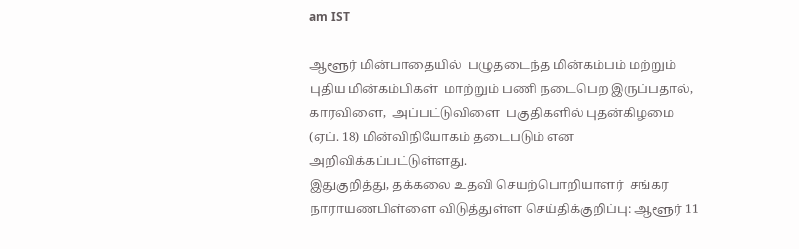am IST

ஆளூர் மின்பாதையில்  பழுதடைந்த மின்கம்பம் மற்றும் புதிய மின்கம்பிகள்  மாற்றும் பணி நடைபெற இருப்பதால், காரவிளை,  அப்பட்டுவிளை  பகுதிகளில் புதன்கிழமை (ஏப். 18) மின்விநியோகம் தடைபடும் என அறிவிக்கப்பட்டுள்ளது.
இதுகுறித்து, தக்கலை உதவி செயற்பொறியாளர்  சங்கர நாராயணபிள்ளை விடுத்துள்ள செய்திக்குறிப்பு: ஆளூர் 11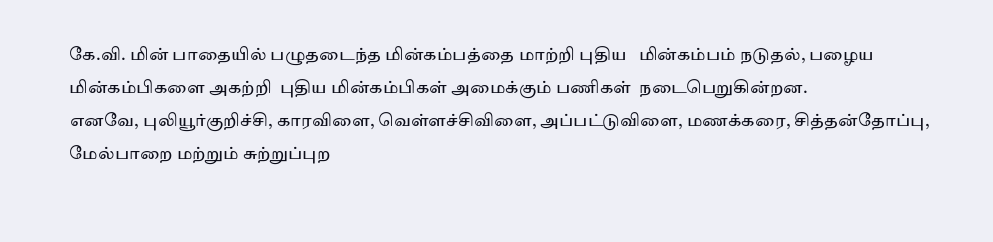கே.வி. மின் பாதையில் பழுதடைந்த மின்கம்பத்தை மாற்றி புதிய   மின்கம்பம் நடுதல், பழைய மின்கம்பிகளை அகற்றி  புதிய மின்கம்பிகள் அமைக்கும் பணிகள்  நடைபெறுகின்றன.
எனவே, புலியூர்குறிச்சி, காரவிளை, வெள்ளச்சிவிளை, அப்பட்டுவிளை, மணக்கரை, சித்தன்தோப்பு, மேல்பாறை மற்றும் சுற்றுப்புற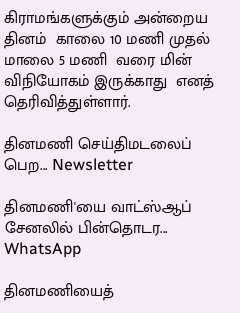கிராமங்களுக்கும் அன்றைய தினம்  காலை 10 மணி முதல்  மாலை 5 மணி  வரை மின் விநியோகம் இருக்காது  எனத் தெரிவித்துள்ளார்.

தினமணி செய்திமடலைப் பெற... Newsletter

தினமணி'யை வாட்ஸ்ஆப் சேனலில் பின்தொடர... WhatsApp

தினமணியைத்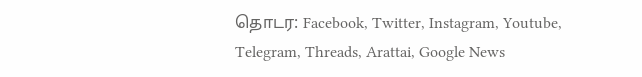தொடர: Facebook, Twitter, Instagram, Youtube, Telegram, Threads, Arattai, Google News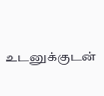உடனுக்குடன்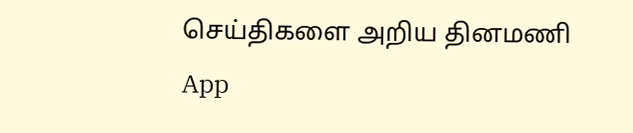செய்திகளை அறிய தினமணி App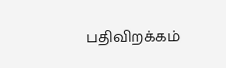பதிவிறக்கம்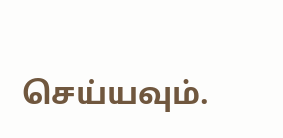செய்யவும்.